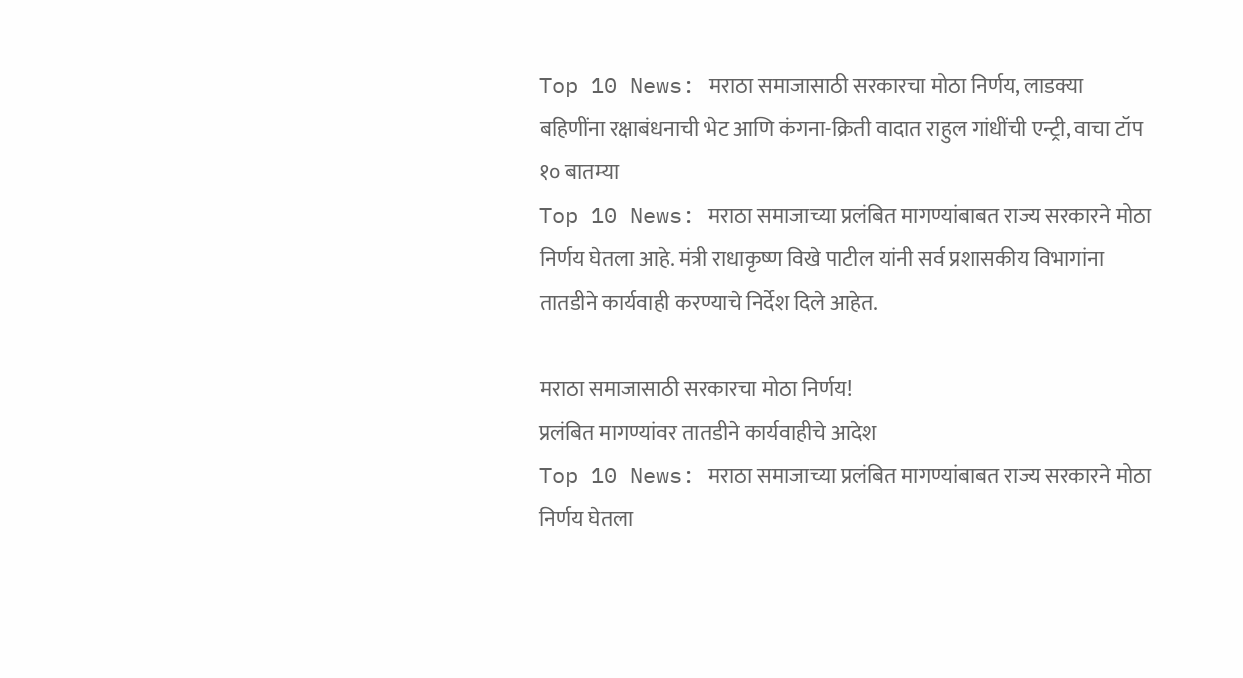Top 10 News: मराठा समाजासाठी सरकारचा मोठा निर्णय, लाडक्या बहिणींना रक्षाबंधनाची भेट आणि कंगना-क्रिती वादात राहुल गांधींची एन्ट्री, वाचा टॉप १० बातम्या
Top 10 News: मराठा समाजाच्या प्रलंबित मागण्यांबाबत राज्य सरकारने मोठा निर्णय घेतला आहे. मंत्री राधाकृष्ण विखे पाटील यांनी सर्व प्रशासकीय विभागांना तातडीने कार्यवाही करण्याचे निर्देश दिले आहेत.

मराठा समाजासाठी सरकारचा मोठा निर्णय!
प्रलंबित मागण्यांवर तातडीने कार्यवाहीचे आदेश
Top 10 News: मराठा समाजाच्या प्रलंबित मागण्यांबाबत राज्य सरकारने मोठा निर्णय घेतला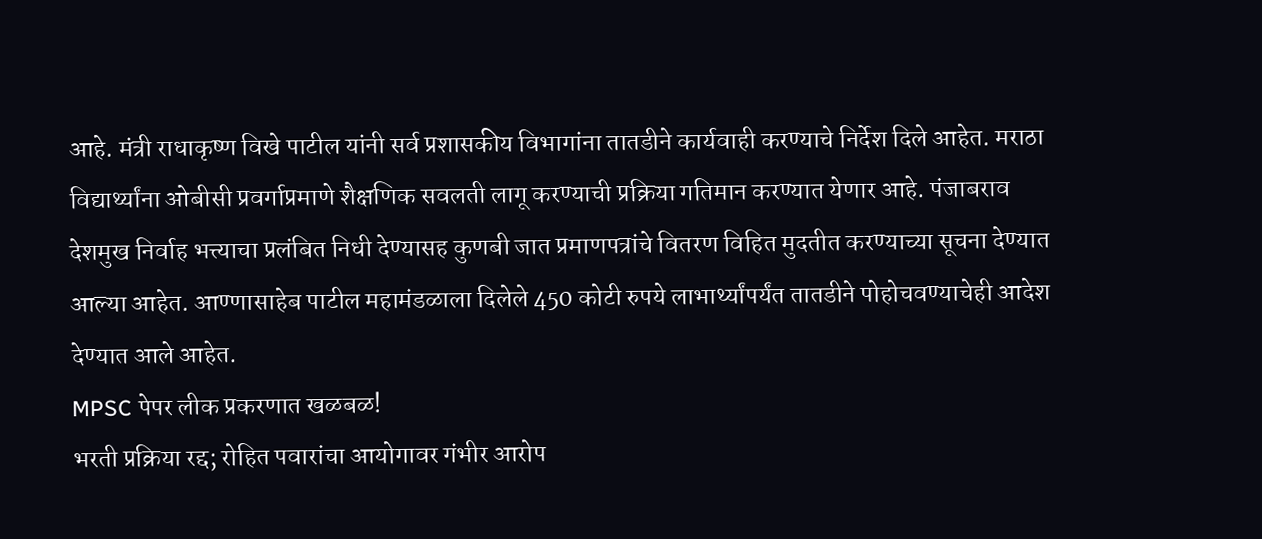आहे. मंत्री राधाकृष्ण विखे पाटील यांनी सर्व प्रशासकीय विभागांना तातडीने कार्यवाही करण्याचे निर्देश दिले आहेत. मराठा विद्यार्थ्यांना ओबीसी प्रवर्गाप्रमाणे शैक्षणिक सवलती लागू करण्याची प्रक्रिया गतिमान करण्यात येणार आहे. पंजाबराव देशमुख निर्वाह भत्त्याचा प्रलंबित निधी देण्यासह कुणबी जात प्रमाणपत्रांचे वितरण विहित मुदतीत करण्याच्या सूचना देण्यात आल्या आहेत. आण्णासाहेब पाटील महामंडळाला दिलेले 450 कोटी रुपये लाभार्थ्यांपर्यंत तातडीने पोहोचवण्याचेही आदेश देण्यात आले आहेत.
MPSC पेपर लीक प्रकरणात खळबळ!
भरती प्रक्रिया रद्द; रोहित पवारांचा आयोगावर गंभीर आरोप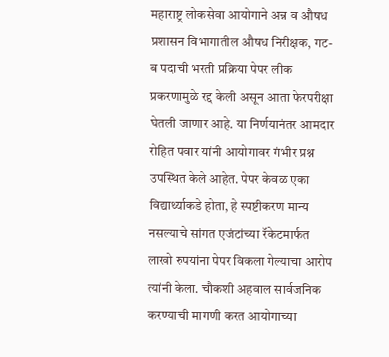महाराष्ट्र लोकसेवा आयोगाने अन्न व औषध प्रशासन विभागातील औषध निरीक्षक, गट-ब पदाची भरती प्रक्रिया पेपर लीक प्रकरणामुळे रद्द केली असून आता फेरपरीक्षा घेतली जाणार आहे. या निर्णयानंतर आमदार रोहित पवार यांनी आयोगावर गंभीर प्रश्न उपस्थित केले आहेत. पेपर केवळ एका विद्यार्थ्याकडे होता, हे स्पष्टीकरण मान्य नसल्याचे सांगत एजंटांच्या रॅकेटमार्फत लाखो रुपयांना पेपर विकला गेल्याचा आरोप त्यांनी केला. चौकशी अहवाल सार्वजनिक करण्याची मागणी करत आयोगाच्या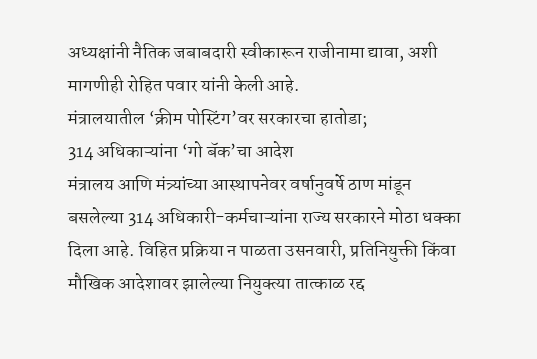अध्यक्षांनी नैतिक जबाबदारी स्वीकारून राजीनामा द्यावा, अशी मागणीही रोहित पवार यांनी केली आहे.
मंत्रालयातील ‘क्रीम पोस्टिंग’वर सरकारचा हातोडा;
314 अधिकाऱ्यांना ‘गो बॅक’चा आदेश
मंत्रालय आणि मंत्र्यांच्या आस्थापनेवर वर्षानुवर्षे ठाण मांडून बसलेल्या 314 अधिकारी-कर्मचाऱ्यांना राज्य सरकारने मोठा धक्का दिला आहे. विहित प्रक्रिया न पाळता उसनवारी, प्रतिनियुक्ती किंवा मौखिक आदेशावर झालेल्या नियुक्त्या तात्काळ रद्द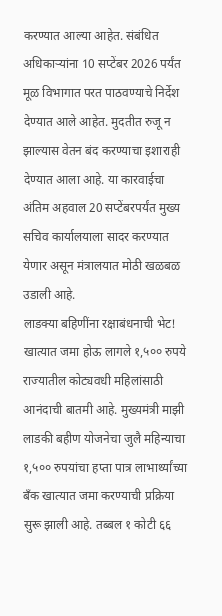करण्यात आल्या आहेत. संबंधित अधिकाऱ्यांना 10 सप्टेंबर 2026 पर्यंत मूळ विभागात परत पाठवण्याचे निर्देश देण्यात आले आहेत. मुदतीत रुजू न झाल्यास वेतन बंद करण्याचा इशाराही देण्यात आला आहे. या कारवाईचा अंतिम अहवाल 20 सप्टेंबरपर्यंत मुख्य सचिव कार्यालयाला सादर करण्यात येणार असून मंत्रालयात मोठी खळबळ उडाली आहे.
लाडक्या बहिणींना रक्षाबंधनाची भेट!
खात्यात जमा होऊ लागले १,५०० रुपये
राज्यातील कोट्यवधी महिलांसाठी आनंदाची बातमी आहे. मुख्यमंत्री माझी लाडकी बहीण योजनेचा जुलै महिन्याचा १,५०० रुपयांचा हप्ता पात्र लाभार्थ्यांच्या बँक खात्यात जमा करण्याची प्रक्रिया सुरू झाली आहे. तब्बल १ कोटी ६६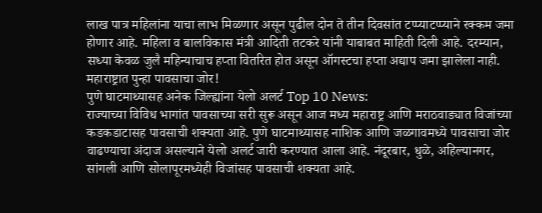लाख पात्र महिलांना याचा लाभ मिळणार असून पुढील दोन ते तीन दिवसांत टप्प्याटप्प्याने रक्कम जमा होणार आहे. महिला व बालविकास मंत्री आदिती तटकरे यांनी याबाबत माहिती दिली आहे. दरम्यान, सध्या केवळ जुलै महिन्याचाच हप्ता वितरित होत असून ऑगस्टचा हप्ता अद्याप जमा झालेला नाही.
महाराष्ट्रात पुन्हा पावसाचा जोर!
पुणे घाटमाथ्यासह अनेक जिल्ह्यांना येलो अलर्ट Top 10 News:
राज्याच्या विविध भागांत पावसाच्या सरी सुरू असून आज मध्य महाराष्ट्र आणि मराठवाड्यात विजांच्या कडकडाटासह पावसाची शक्यता आहे. पुणे घाटमाथ्यासह नाशिक आणि जळगावमध्ये पावसाचा जोर वाढण्याचा अंदाज असल्याने येलो अलर्ट जारी करण्यात आला आहे. नंदूरबार, धुळे, अहिल्यानगर, सांगली आणि सोलापूरमध्येही विजांसह पावसाची शक्यता आहे.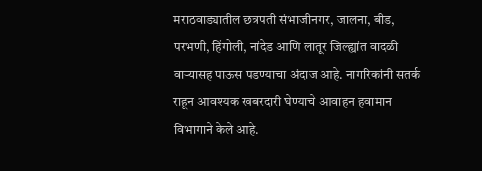मराठवाड्यातील छत्रपती संभाजीनगर, जालना, बीड, परभणी, हिंगोली, नांदेड आणि लातूर जिल्ह्यांत वादळी वाऱ्यासह पाऊस पडण्याचा अंदाज आहे. नागरिकांनी सतर्क राहून आवश्यक खबरदारी घेण्याचे आवाहन हवामान विभागाने केले आहे.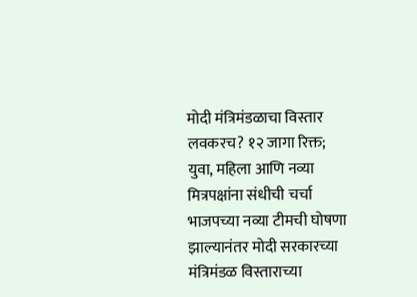मोदी मंत्रिमंडळाचा विस्तार लवकरच? १२ जागा रिक्त;
युवा, महिला आणि नव्या मित्रपक्षांना संधीची चर्चा
भाजपच्या नव्या टीमची घोषणा झाल्यानंतर मोदी सरकारच्या मंत्रिमंडळ विस्ताराच्या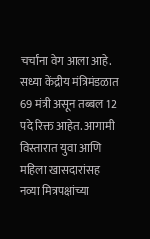चर्चांना वेग आला आहे. सध्या केंद्रीय मंत्रिमंडळात 69 मंत्री असून तब्बल 12 पदे रिक्त आहेत. आगामी विस्तारात युवा आणि महिला खासदारांसह नव्या मित्रपक्षांच्या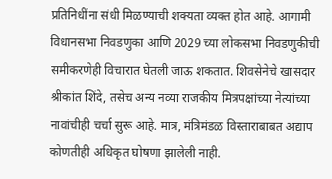प्रतिनिधींना संधी मिळण्याची शक्यता व्यक्त होत आहे. आगामी विधानसभा निवडणुका आणि 2029 च्या लोकसभा निवडणुकीची समीकरणेही विचारात घेतली जाऊ शकतात. शिवसेनेचे खासदार श्रीकांत शिंदे, तसेच अन्य नव्या राजकीय मित्रपक्षांच्या नेत्यांच्या नावांचीही चर्चा सुरू आहे. मात्र, मंत्रिमंडळ विस्ताराबाबत अद्याप कोणतीही अधिकृत घोषणा झालेली नाही.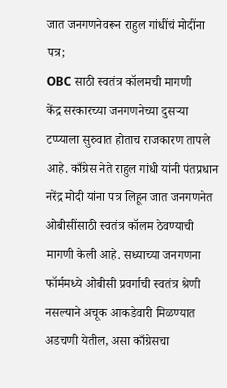जात जनगणनेवरून राहुल गांधींचं मोदींना पत्र;
OBC साठी स्वतंत्र कॉलमची मागणी
केंद्र सरकारच्या जनगणनेच्या दुसऱ्या टप्प्याला सुरुवात होताच राजकारण तापले आहे. काँग्रेस नेते राहुल गांधी यांनी पंतप्रधान नरेंद्र मोदी यांना पत्र लिहून जात जनगणनेत ओबीसींसाठी स्वतंत्र कॉलम ठेवण्याची मागणी केली आहे. सध्याच्या जनगणना फॉर्ममध्ये ओबीसी प्रवर्गाची स्वतंत्र श्रेणी नसल्याने अचूक आकडेवारी मिळण्यात अडचणी येतील, असा काँग्रेसचा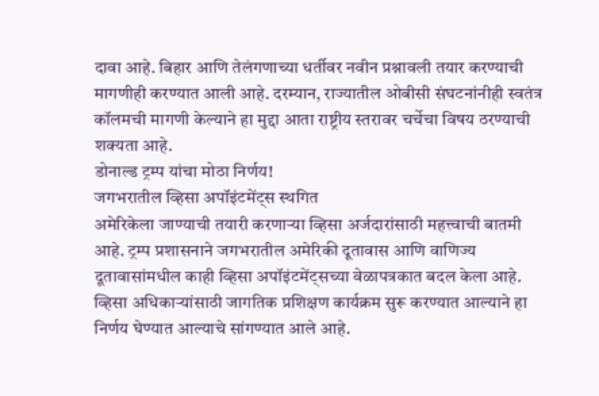दावा आहे. बिहार आणि तेलंगणाच्या धर्तीवर नवीन प्रश्नावली तयार करण्याची मागणीही करण्यात आली आहे. दरम्यान, राज्यातील ओबीसी संघटनांनीही स्वतंत्र कॉलमची मागणी केल्याने हा मुद्दा आता राष्ट्रीय स्तरावर चर्चेचा विषय ठरण्याची शक्यता आहे.
डोनाल्ड ट्रम्प यांचा मोठा निर्णय!
जगभरातील व्हिसा अपॉइंटमेंट्स स्थगित
अमेरिकेला जाण्याची तयारी करणाऱ्या व्हिसा अर्जदारांसाठी महत्त्वाची बातमी आहे. ट्रम्प प्रशासनाने जगभरातील अमेरिकी दूतावास आणि वाणिज्य दूतावासांमधील काही व्हिसा अपॉइंटमेंट्सच्या वेळापत्रकात बदल केला आहे. व्हिसा अधिकाऱ्यांसाठी जागतिक प्रशिक्षण कार्यक्रम सुरू करण्यात आल्याने हा निर्णय घेण्यात आल्याचे सांगण्यात आले आहे.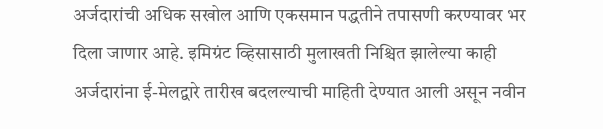अर्जदारांची अधिक सखोल आणि एकसमान पद्धतीने तपासणी करण्यावर भर दिला जाणार आहे. इमिग्रंट व्हिसासाठी मुलाखती निश्चित झालेल्या काही अर्जदारांना ई-मेलद्वारे तारीख बदलल्याची माहिती देण्यात आली असून नवीन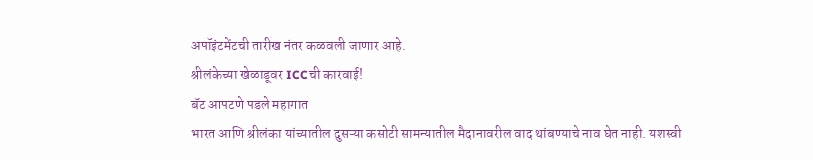अपॉइंटमेंटची तारीख नंतर कळवली जाणार आहे.
श्रीलंकेच्या खेळाडूवर ICCची कारवाई!
बॅट आपटणे पडले महागात
भारत आणि श्रीलंका यांच्यातील दुसऱ्या कसोटी सामन्यातील मैदानावरील वाद थांबण्याचे नाव घेत नाही. यशस्वी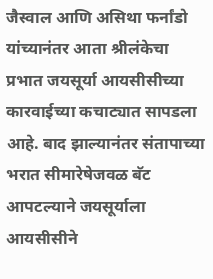जैस्वाल आणि असिथा फर्नांडो यांच्यानंतर आता श्रीलंकेचा प्रभात जयसूर्या आयसीसीच्या कारवाईच्या कचाट्यात सापडला आहे. बाद झाल्यानंतर संतापाच्या भरात सीमारेषेजवळ बॅट आपटल्याने जयसूर्याला आयसीसीने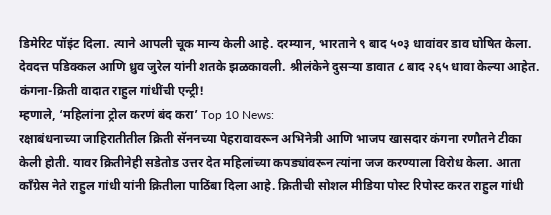डिमेरिट पॉइंट दिला. त्याने आपली चूक मान्य केली आहे. दरम्यान, भारताने ९ बाद ५०३ धावांवर डाव घोषित केला. देवदत्त पडिक्कल आणि ध्रुव जुरेल यांनी शतके झळकावली. श्रीलंकेने दुसऱ्या डावात ८ बाद २६५ धावा केल्या आहेत.
कंगना-क्रिती वादात राहुल गांधींची एन्ट्री!
म्हणाले, ‘महिलांना ट्रोल करणं बंद करा’ Top 10 News:
रक्षाबंधनाच्या जाहिरातीतील क्रिती सॅननच्या पेहरावावरून अभिनेत्री आणि भाजप खासदार कंगना रणौतने टीका केली होती. यावर क्रितीनेही सडेतोड उत्तर देत महिलांच्या कपड्यांवरून त्यांना जज करण्याला विरोध केला. आता काँग्रेस नेते राहुल गांधी यांनी क्रितीला पाठिंबा दिला आहे. क्रितीची सोशल मीडिया पोस्ट रिपोस्ट करत राहुल गांधी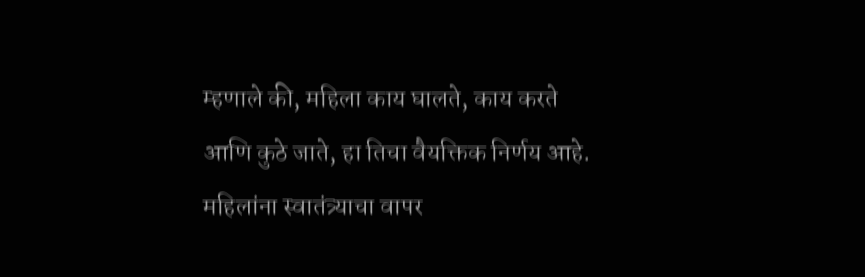म्हणाले की, महिला काय घालते, काय करते आणि कुठे जाते, हा तिचा वैयक्तिक निर्णय आहे. महिलांना स्वातंत्र्याचा वापर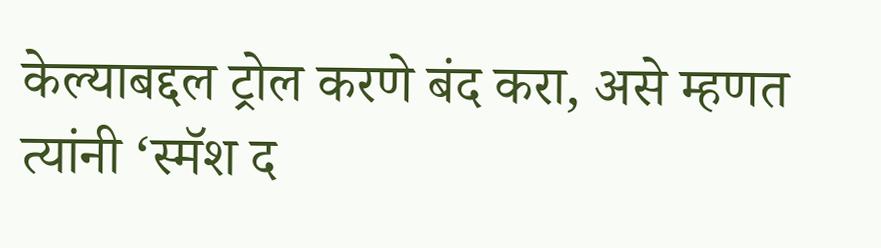केल्याबद्दल ट्रोल करणे बंद करा, असे म्हणत त्यांनी ‘स्मॅश द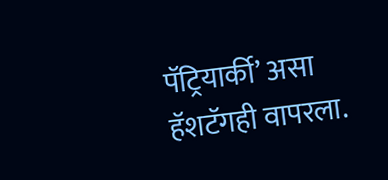पॅट्रियार्की’ असा हॅशटॅगही वापरला.